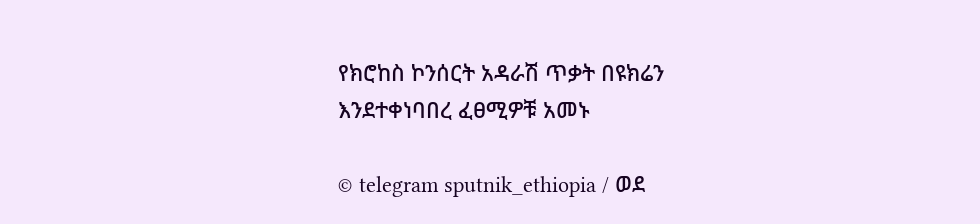የክሮከስ ኮንሰርት አዳራሽ ጥቃት በዩክሬን እንደተቀነባበረ ፈፀሚዎቹ አመኑ

© telegram sputnik_ethiopia / ወደ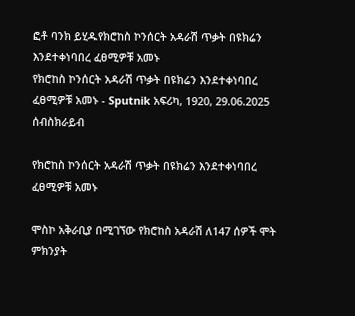ፎቶ ባንክ ይሂዱየክሮከስ ኮንሰርት አዳራሽ ጥቃት በዩክሬን እንደተቀነባበረ ፈፀሚዎቹ አመኑ
የክሮከስ ኮንሰርት አዳራሽ ጥቃት በዩክሬን እንደተቀነባበረ ፈፀሚዎቹ አመኑ - Sputnik አፍሪካ, 1920, 29.06.2025
ሰብስክራይብ

የክሮከስ ኮንሰርት አዳራሽ ጥቃት በዩክሬን እንደተቀነባበረ ፈፀሚዎቹ አመኑ

ሞስኮ አቅራቢያ በሚገኘው የክሮከስ አዳራሽ ለ147 ሰዎች ሞት ምክንያት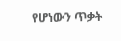የሆነውን ጥቃት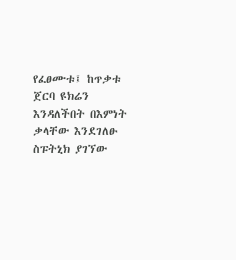የፈፀሙቱ፤ ከጥቃቱ ጀርባ ዩክሬን እንዳለችበት በእምነት ቃላቸው እንደገለፁ ስፑትኒክ ያገኘው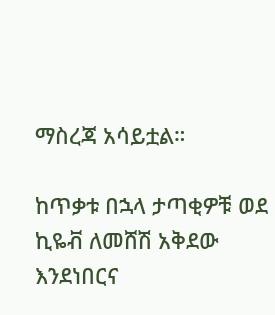ማስረጃ አሳይቷል።

ከጥቃቱ በኋላ ታጣቂዎቹ ወደ ኪዬቭ ለመሸሽ አቅደው እንደነበርና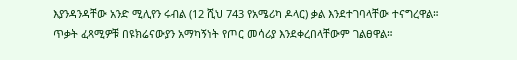እያንዳንዳቸው አንድ ሚሊየን ሩብል (12 ሺህ 743 የአሜሪካ ዶላር) ቃል እንደተገባላቸው ተናግረዋል። ጥቃት ፈጻሚዎቹ በዩክሬናውያን አማካኝነት የጦር መሳሪያ እንደቀረበላቸውም ገልፀዋል።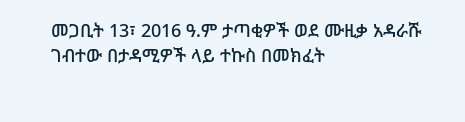መጋቢት 13፣ 2016 ዓ.ም ታጣቂዎች ወደ ሙዚቃ አዳራሹ ገብተው በታዳሚዎች ላይ ተኩስ በመክፈት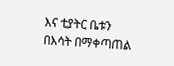እና ቲያትር ቤቱን በእሳት በማቀጣጠል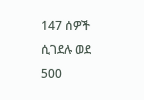147 ሰዎች ሲገደሉ ወደ 500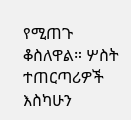የሚጠጉ ቆስለዋል። ሦስት ተጠርጣሪዎች እስካሁን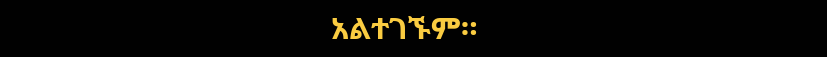አልተገኙም።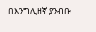በእንግሊዘኛ ያንብቡ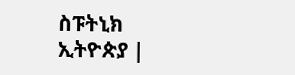ስፑትኒክ ኢትዮጵያ |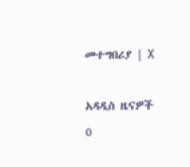መተግበሪያ | X

አዳዲስ ዜናዎች
0